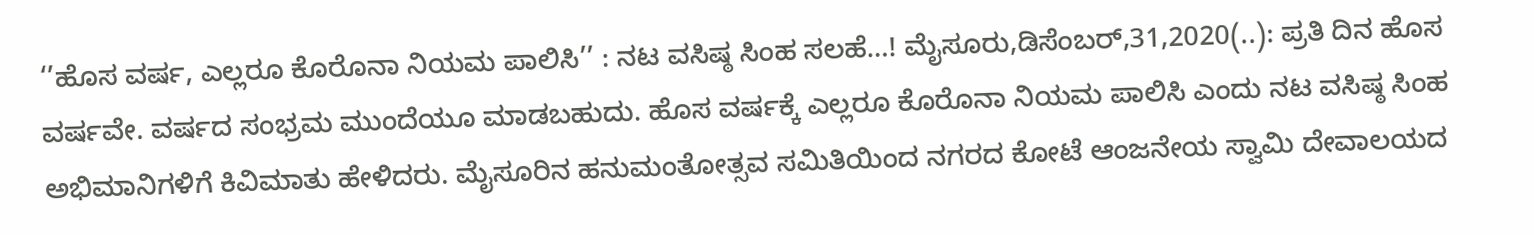‘’ಹೊಸ ವರ್ಷ, ಎಲ್ಲರೂ ಕೊರೊನಾ ನಿಯಮ ಪಾಲಿಸಿ’’ : ನಟ ವಸಿಷ್ಠ ಸಿಂಹ ಸಲಹೆ…! ಮೈಸೂರು,ಡಿಸೆಂಬರ್,31,2020(..): ಪ್ರತಿ ದಿನ‌ ಹೊಸ ವರ್ಷವೇ. ವರ್ಷದ ಸಂಭ್ರಮ ಮುಂದೆಯೂ ಮಾಡಬಹುದು. ಹೊಸ ವರ್ಷಕ್ಕೆ ಎಲ್ಲರೂ ಕೊರೊನಾ ನಿಯಮ ಪಾಲಿಸಿ ಎಂದು ನಟ ವಸಿಷ್ಠ ಸಿಂಹ ಅಭಿಮಾನಿಗಳಿಗೆ ಕಿವಿಮಾತು ಹೇಳಿದರು. ಮೈಸೂರಿನ ಹನುಮಂತೋತ್ಸವ ಸಮಿತಿಯಿಂದ ನಗರದ ಕೋಟೆ ಆಂಜನೇಯ ಸ್ವಾಮಿ ದೇವಾಲಯದ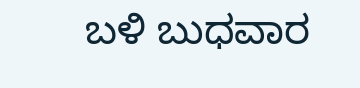ಬಳಿ ಬುಧವಾರ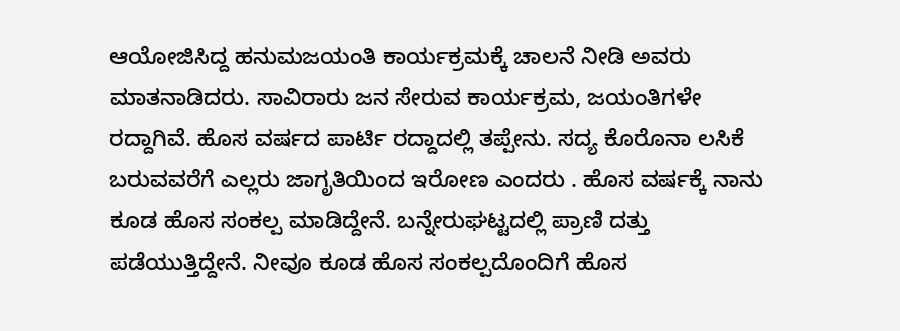ಆಯೋಜಿಸಿದ್ದ ಹನುಮಜಯಂತಿ ಕಾರ್ಯಕ್ರಮಕ್ಕೆ ಚಾಲನೆ ನೀಡಿ ಅವರು ಮಾತನಾಡಿದರು. ಸಾವಿರಾರು ಜನ ಸೇರುವ ಕಾರ್ಯಕ್ರಮ, ಜಯಂತಿಗಳೇ ರದ್ದಾಗಿವೆ. ಹೊಸ ವರ್ಷದ ಪಾರ್ಟಿ ರದ್ದಾದಲ್ಲಿ ತಪ್ಪೇನು. ಸದ್ಯ ಕೊರೊನಾ ಲಸಿಕೆ ಬರುವವರೆಗೆ ಎಲ್ಲರು ಜಾಗೃತಿಯಿಂದ ಇರೋಣ ಎಂದರು . ಹೊಸ ವರ್ಷಕ್ಕೆ ನಾನು ಕೂಡ ಹೊಸ ಸಂಕಲ್ಪ ಮಾಡಿದ್ದೇನೆ. ಬನ್ನೇರುಘಟ್ಟದಲ್ಲಿ ಪ್ರಾಣಿ ದತ್ತು ಪಡೆಯುತ್ತಿದ್ದೇನೆ. ನೀವೂ ಕೂಡ ಹೊಸ ಸಂಕಲ್ಪದೊಂದಿಗೆ ಹೊಸ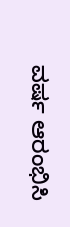ವರ್ಷ ಆರಂಭಿಸಿ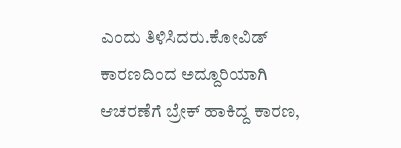ಎಂದು ತಿಳಿಸಿದರು.ಕೋವಿಡ್ ಕಾರಣದಿಂದ ಅದ್ದೂರಿಯಾಗಿ ಆಚರಣೆಗೆ ಬ್ರೇಕ್ ಹಾಕಿದ್ದ ಕಾರಣ,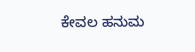ಕೇವಲ ಹನುಮ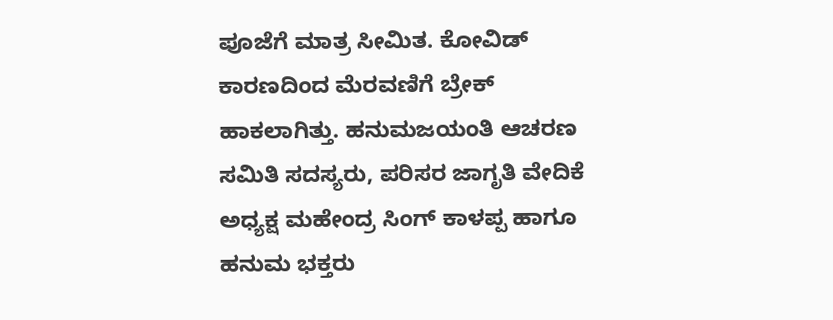ಪೂಜೆಗೆ ಮಾತ್ರ ಸೀಮಿತ. ಕೋವಿಡ್ ಕಾರಣದಿಂದ ಮೆರವಣಿಗೆ ಬ್ರೇಕ್‌ ಹಾಕಲಾಗಿತ್ತು. ಹನುಮಜಯಂತಿ ಆಚರಣ ಸಮಿತಿ ಸದಸ್ಯರು, ಪರಿಸರ ಜಾಗೃತಿ ವೇದಿಕೆ ಅಧ್ಯಕ್ಷ ಮಹೇಂದ್ರ ಸಿಂಗ್ ಕಾಳಪ್ಪ ಹಾಗೂ ಹನುಮ ಭಕ್ತರು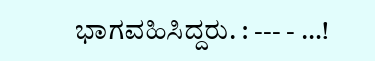ಭಾಗವಹಿಸಿದ್ದರು. : --- - …!